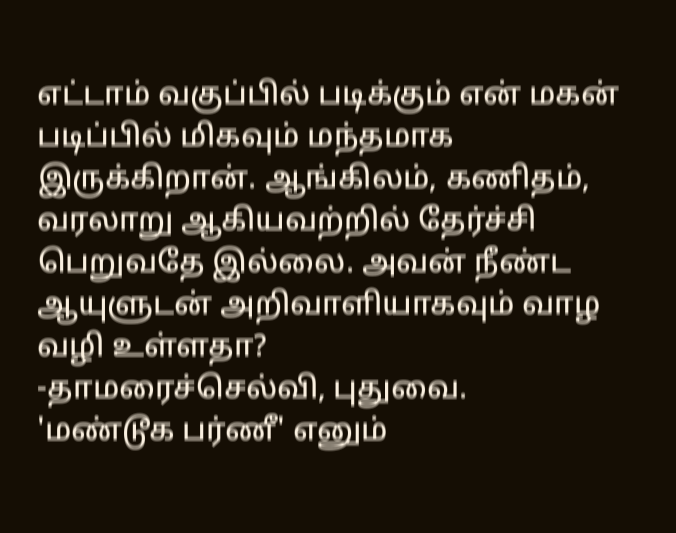எட்டாம் வகுப்பில் படிக்கும் என் மகன் படிப்பில் மிகவும் மந்தமாக இருக்கிறான். ஆங்கிலம், கணிதம், வரலாறு ஆகியவற்றில் தேர்ச்சி பெறுவதே இல்லை. அவன் நீண்ட ஆயுளுடன் அறிவாளியாகவும் வாழ வழி உள்ளதா?
-தாமரைச்செல்வி, புதுவை.
'மண்டூக பர்ணீ' எனும்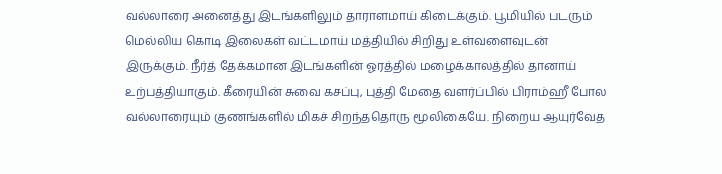வல்லாரை அனைத்து இடங்களிலும் தாராளமாய் கிடைக்கும். பூமியில் படரும் மெல்லிய கொடி இலைகள் வட்டமாய் மத்தியில் சிறிது உள்வளைவுடன் இருக்கும். நீர்த் தேக்கமான இடங்களின் ஓரத்தில் மழைக்காலத்தில் தானாய் உற்பத்தியாகும். கீரையின் சுவை கசப்பு, புத்தி மேதை வளர்ப்பில் பிராம்ஹீ போல வல்லாரையும் குணங்களில் மிகச் சிறந்ததொரு மூலிகையே. நிறைய ஆயுர்வேத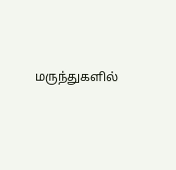மருந்துகளில்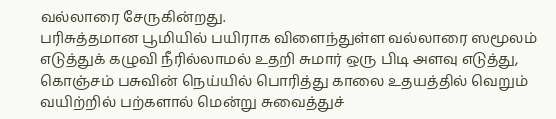வல்லாரை சேருகின்றது.
பரிசுத்தமான பூமியில் பயிராக விளைந்துள்ள வல்லாரை ஸமூலம் எடுத்துக் கழுவி நீரில்லாமல் உதறி சுமார் ஒரு பிடி அளவு எடுத்து, கொஞ்சம் பசுவின் நெய்யில் பொரித்து காலை உதயத்தில் வெறும் வயிற்றில் பற்களால் மென்று சுவைத்துச்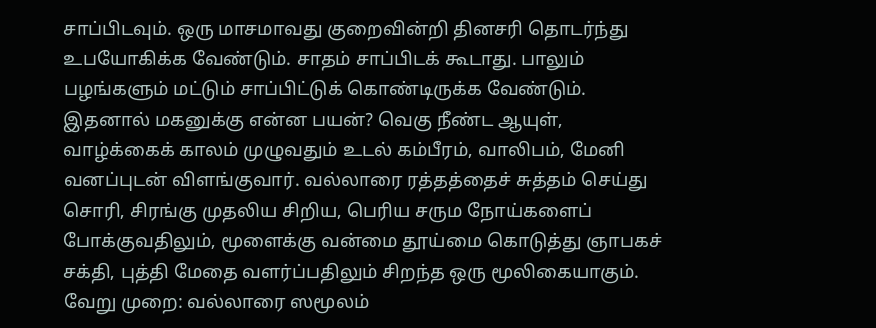சாப்பிடவும். ஒரு மாசமாவது குறைவின்றி தினசரி தொடர்ந்து உபயோகிக்க வேண்டும். சாதம் சாப்பிடக் கூடாது. பாலும் பழங்களும் மட்டும் சாப்பிட்டுக் கொண்டிருக்க வேண்டும்.
இதனால் மகனுக்கு என்ன பயன்? வெகு நீண்ட ஆயுள், வாழ்க்கைக் காலம் முழுவதும் உடல் கம்பீரம், வாலிபம், மேனி வனப்புடன் விளங்குவார். வல்லாரை ரத்தத்தைச் சுத்தம் செய்து சொரி, சிரங்கு முதலிய சிறிய, பெரிய சரும நோய்களைப் போக்குவதிலும், மூளைக்கு வன்மை தூய்மை கொடுத்து ஞாபகச் சக்தி, புத்தி மேதை வளர்ப்பதிலும் சிறந்த ஒரு மூலிகையாகும்.
வேறு முறை: வல்லாரை ஸமூலம்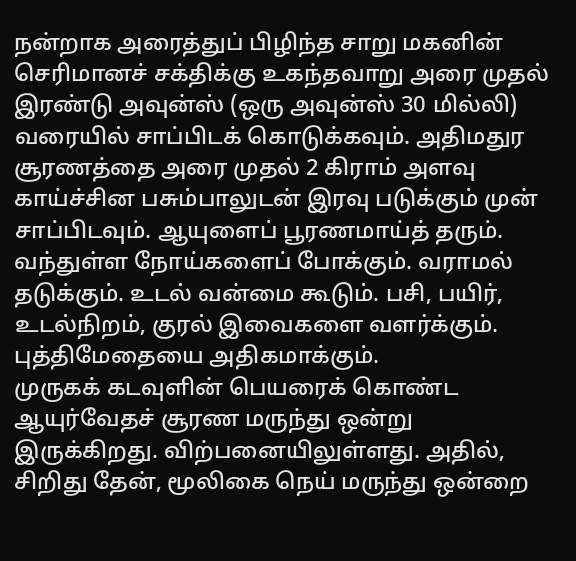நன்றாக அரைத்துப் பிழிந்த சாறு மகனின் செரிமானச் சக்திக்கு உகந்தவாறு அரை முதல் இரண்டு அவுன்ஸ் (ஒரு அவுன்ஸ் 30 மில்லி) வரையில் சாப்பிடக் கொடுக்கவும். அதிமதுர சூரணத்தை அரை முதல் 2 கிராம் அளவு காய்ச்சின பசும்பாலுடன் இரவு படுக்கும் முன் சாப்பிடவும். ஆயுளைப் பூரணமாய்த் தரும். வந்துள்ள நோய்களைப் போக்கும். வராமல் தடுக்கும். உடல் வன்மை கூடும். பசி, பயிர், உடல்நிறம், குரல் இவைகளை வளர்க்கும். புத்திமேதையை அதிகமாக்கும்.
முருகக் கடவுளின் பெயரைக் கொண்ட ஆயுர்வேதச் சூரண மருந்து ஒன்று இருக்கிறது. விற்பனையிலுள்ளது. அதில், சிறிது தேன், மூலிகை நெய் மருந்து ஒன்றை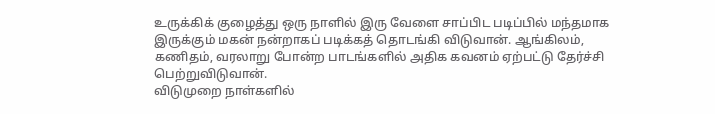உருக்கிக் குழைத்து ஒரு நாளில் இரு வேளை சாப்பிட படிப்பில் மந்தமாக இருக்கும் மகன் நன்றாகப் படிக்கத் தொடங்கி விடுவான். ஆங்கிலம், கணிதம், வரலாறு போன்ற பாடங்களில் அதிக கவனம் ஏற்பட்டு தேர்ச்சி பெற்றுவிடுவான்.
விடுமுறை நாள்களில்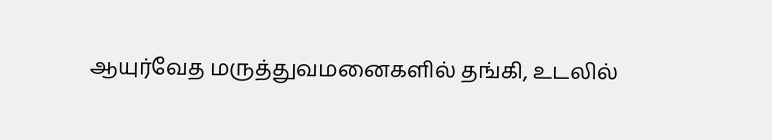ஆயுர்வேத மருத்துவமனைகளில் தங்கி, உடலில்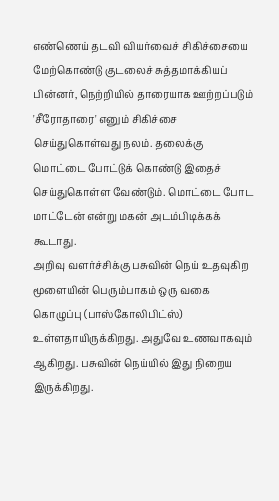எண்ணெய் தடவி வியர்வைச் சிகிச்சையை மேற்கொண்டு குடலைச் சுத்தமாக்கியப் பின்னர், நெற்றியில் தாரையாக ஊற்றப்படும் 'சீரோதாரை' எனும் சிகிச்சை செய்துகொள்வது நலம். தலைக்கு மொட்டை போட்டுக் கொண்டு இதைச் செய்துகொள்ள வேண்டும். மொட்டை போட மாட்டேன் என்று மகன் அடம்பிடிக்கக் கூடாது.
அறிவு வளர்ச்சிக்கு பசுவின் நெய் உதவுகிற மூளையின் பெரும்பாகம் ஒரு வகை கொழுப்பு (பாஸ்கோலிபிட்ஸ்) உள்ளதாயிருக்கிறது. அதுவே உணவாகவும் ஆகிறது. பசுவின் நெய்யில் இது நிறைய இருக்கிறது.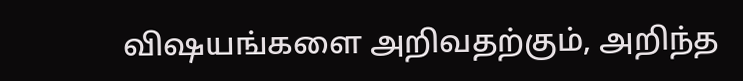விஷயங்களை அறிவதற்கும், அறிந்த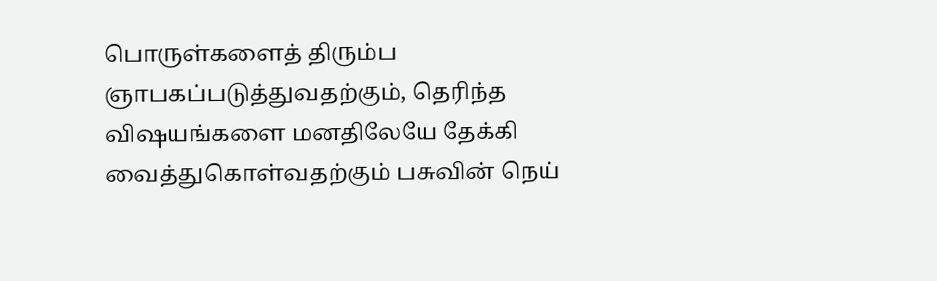பொருள்களைத் திரும்ப ஞாபகப்படுத்துவதற்கும், தெரிந்த விஷயங்களை மனதிலேயே தேக்கி வைத்துகொள்வதற்கும் பசுவின் நெய்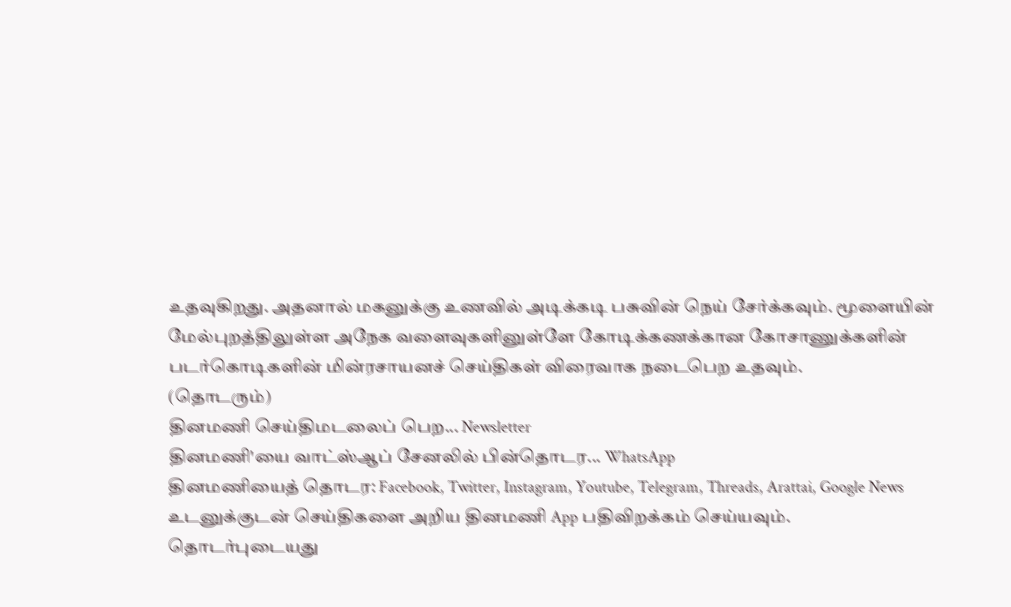உதவுகிறது. அதனால் மகனுக்கு உணவில் அடிக்கடி பசுவின் நெய் சேர்க்கவும். மூளையின் மேல்புறத்திலுள்ள அநேக வளைவுகளினுள்ளே கோடிக்கணக்கான கோசாணுக்களின் படர்கொடிகளின் மின்ரசாயனச் செய்திகள் விரைவாக நடைபெற உதவும்.
(தொடரும்)
தினமணி செய்திமடலைப் பெற... Newsletter
தினமணி'யை வாட்ஸ்ஆப் சேனலில் பின்தொடர... WhatsApp
தினமணியைத் தொடர: Facebook, Twitter, Instagram, Youtube, Telegram, Threads, Arattai, Google News
உடனுக்குடன் செய்திகளை அறிய தினமணி App பதிவிறக்கம் செய்யவும்.
தொடர்புடையது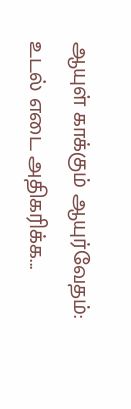ஆயுள் காக்கும் ஆயுர்வேதம்: உடல் எடை அதிகரிக்க...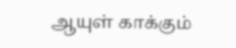ஆயுள் காக்கும்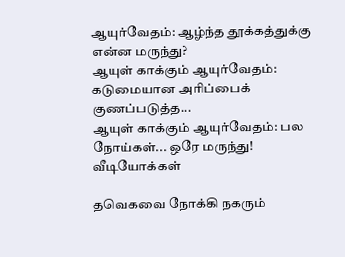ஆயுர்வேதம்: ஆழ்ந்த தூக்கத்துக்கு என்ன மருந்து?
ஆயுள் காக்கும் ஆயுர்வேதம்: கடுமையான அரிப்பைக் குணப்படுத்த...
ஆயுள் காக்கும் ஆயுர்வேதம்: பல நோய்கள்... ஒரே மருந்து!
வீடியோக்கள்

தவெகவை நோக்கி நகரும்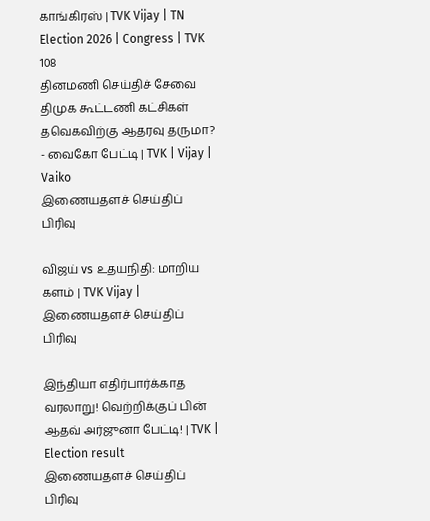காங்கிரஸ் | TVK Vijay | TN Election 2026 | Congress | TVK 108
தினமணி செய்திச் சேவை
திமுக கூட்டணி கட்சிகள் தவெகவிற்கு ஆதரவு தருமா? - வைகோ பேட்டி | TVK | Vijay | Vaiko
இணையதளச் செய்திப் பிரிவு

விஜய் vs உதயநிதி: மாறிய களம் | TVK Vijay |
இணையதளச் செய்திப் பிரிவு

இந்தியா எதிர்பார்க்காத வரலாறு! வெற்றிக்குப் பின் ஆதவ் அர்ஜுனா பேட்டி! | TVK | Election result
இணையதளச் செய்திப் பிரிவு